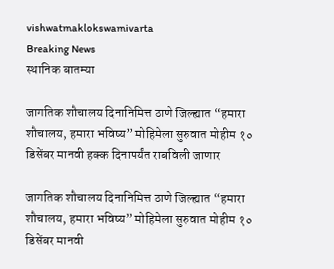vishwatmaklokswamivarta
Breaking News
स्थानिक बातम्या

जागतिक शौचालय दिनानिमित्त ठाणे जिल्ह्यात “हमारा शौचालय, हमारा भविष्य” मोहिमेला सुरुवात मोहीम १० डिसेंबर मानवी हक्क दिनापर्यंत राबविली जाणार

जागतिक शौचालय दिनानिमित्त ठाणे जिल्ह्यात “हमारा शौचालय, हमारा भविष्य” मोहिमेला सुरुवात मोहीम १० डिसेंबर मानवी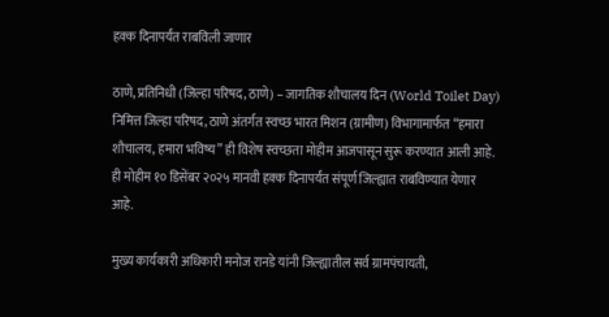हक्क दिनापर्यंत राबविली जाणार

ठाणे, प्रतिनिधी (जिल्हा परिषद, ठाणे) – जागतिक शौचालय दिन (World Toilet Day) निमित्त जिल्हा परिषद, ठाणे अंतर्गत स्वच्छ भारत मिशन (ग्रामीण) विभागामार्फत “हमारा शौचालय, हमारा भविष्य” ही विशेष स्वच्छता मोहीम आजपासून सुरू करण्यात आली आहे. ही मोहीम १० डिसेंबर २०२५ मानवी हक्क दिनापर्यंत संपूर्ण जिल्ह्यात राबविण्यात येणार आहे.

मुख्य कार्यकारी अधिकारी मनोज रानडे यांनी जिल्ह्यातील सर्व ग्रामपंचायती,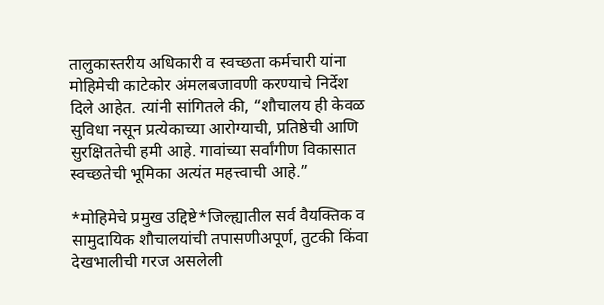तालुकास्तरीय अधिकारी व स्वच्छता कर्मचारी यांना मोहिमेची काटेकोर अंमलबजावणी करण्याचे निर्देश दिले आहेत. त्यांनी सांगितले की, “शौचालय ही केवळ सुविधा नसून प्रत्येकाच्या आरोग्याची, प्रतिष्ठेची आणि सुरक्षिततेची हमी आहे. गावांच्या सर्वांगीण विकासात स्वच्छतेची भूमिका अत्यंत महत्त्वाची आहे.”

*मोहिमेचे प्रमुख उद्दिष्टे*जिल्ह्यातील सर्व वैयक्तिक व सामुदायिक शौचालयांची तपासणीअपूर्ण, तुटकी किंवा देखभालीची गरज असलेली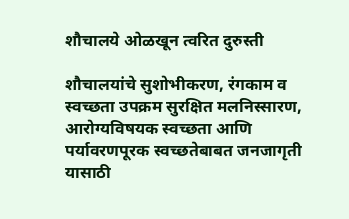शौचालये ओळखून त्वरित दुरुस्ती

शौचालयांचे सुशोभीकरण, रंगकाम व स्वच्छता उपक्रम सुरक्षित मलनिस्सारण, आरोग्यविषयक स्वच्छता आणि पर्यावरणपूरक स्वच्छतेबाबत जनजागृती यासाठी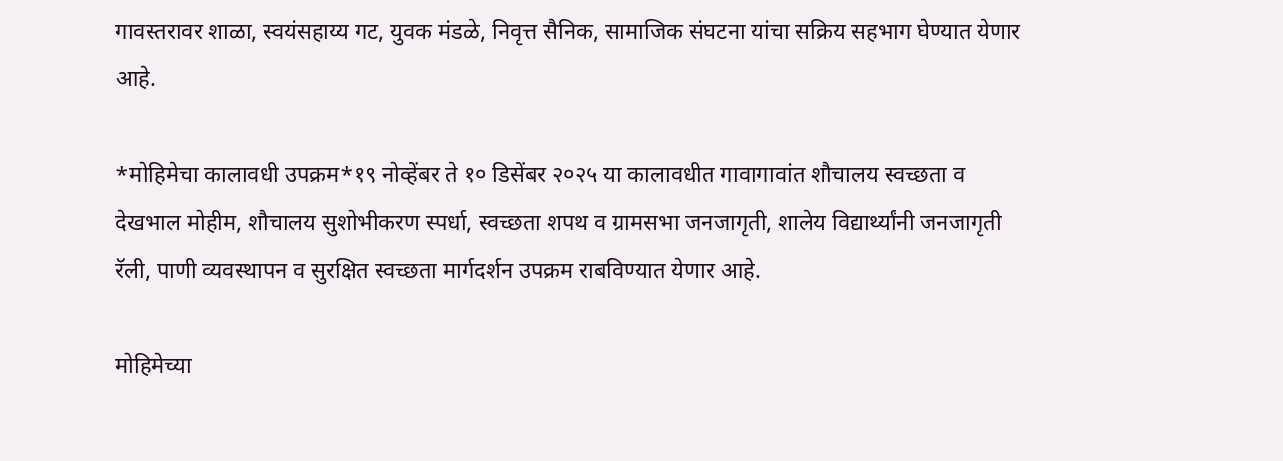गावस्तरावर शाळा, स्वयंसहाय्य गट, युवक मंडळे, निवृत्त सैनिक, सामाजिक संघटना यांचा सक्रिय सहभाग घेण्यात येणार आहे.

*मोहिमेचा कालावधी उपक्रम*१९ नोव्हेंबर ते १० डिसेंबर २०२५ या कालावधीत गावागावांत शौचालय स्वच्छता व देखभाल मोहीम, शौचालय सुशोभीकरण स्पर्धा, स्वच्छता शपथ व ग्रामसभा जनजागृती, शालेय विद्यार्थ्यांनी जनजागृती रॅली, पाणी व्यवस्थापन व सुरक्षित स्वच्छता मार्गदर्शन उपक्रम राबविण्यात येणार आहे.

मोहिमेच्या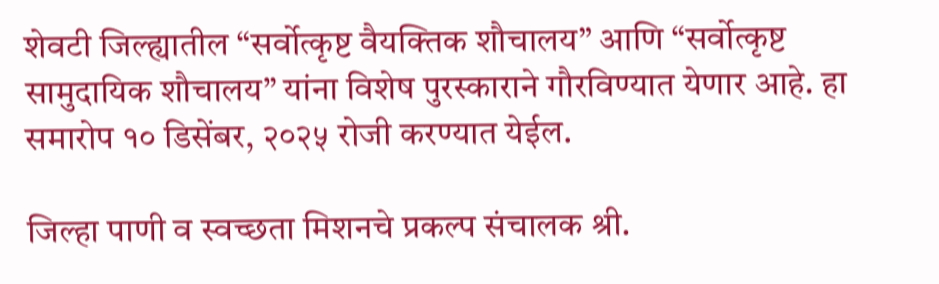शेवटी जिल्ह्यातील “सर्वोत्कृष्ट वैयक्तिक शौचालय” आणि “सर्वोत्कृष्ट सामुदायिक शौचालय” यांना विशेष पुरस्काराने गौरविण्यात येणार आहे. हा समारोप १० डिसेंबर, २०२५ रोजी करण्यात येईल.

जिल्हा पाणी व स्वच्छता मिशनचे प्रकल्प संचालक श्री.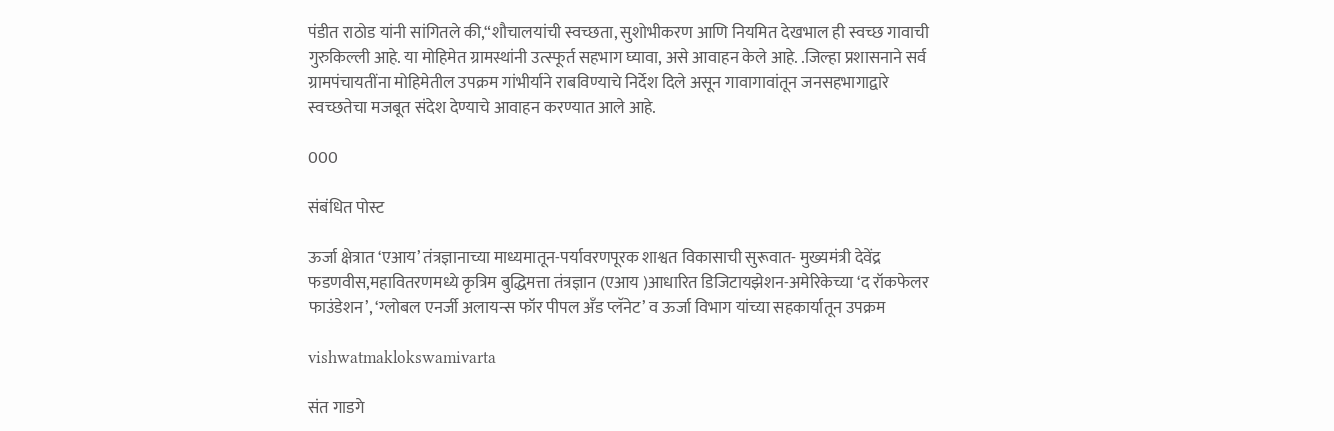पंडीत राठोड यांनी सांगितले की,“शौचालयांची स्वच्छता, सुशोभीकरण आणि नियमित देखभाल ही स्वच्छ गावाची गुरुकिल्ली आहे. या मोहिमेत ग्रामस्थांनी उत्स्फूर्त सहभाग घ्यावा, असे आवाहन केले आहे. .जिल्हा प्रशासनाने सर्व ग्रामपंचायतींना मोहिमेतील उपक्रम गांभीर्याने राबविण्याचे निर्देश दिले असून गावागावांतून जनसहभागाद्वारे स्वच्छतेचा मजबूत संदेश देण्याचे आवाहन करण्यात आले आहे.

000

संबंधित पोस्ट

ऊर्जा क्षेत्रात ‘एआय’ तंत्रज्ञानाच्या माध्यमातून-पर्यावरणपूरक शाश्वत विकासाची सुरूवात- मुख्यमंत्री देवेंद्र फडणवीस,महावितरणमध्ये कृत्रिम बुद्धिमत्ता तंत्रज्ञान (एआय )आधारित डिजिटायझेशन-अमेरिकेच्या ‘द रॉकफेलर फाउंडेशन’, ‘ग्लोबल एनर्जी अलायन्स फॉर पीपल अँड प्लॅनेट’ व ऊर्जा विभाग यांच्या सहकार्यातून उपक्रम

vishwatmaklokswamivarta

संत गाडगे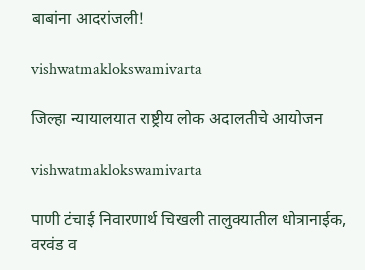बाबांना आदरांजली!

vishwatmaklokswamivarta

जिल्हा न्यायालयात राष्ट्रीय लोक अदालतीचे आयोजन

vishwatmaklokswamivarta

पाणी टंचाई निवारणार्थ चिखली तालुक्यातील धोत्रानाईक, वरवंड व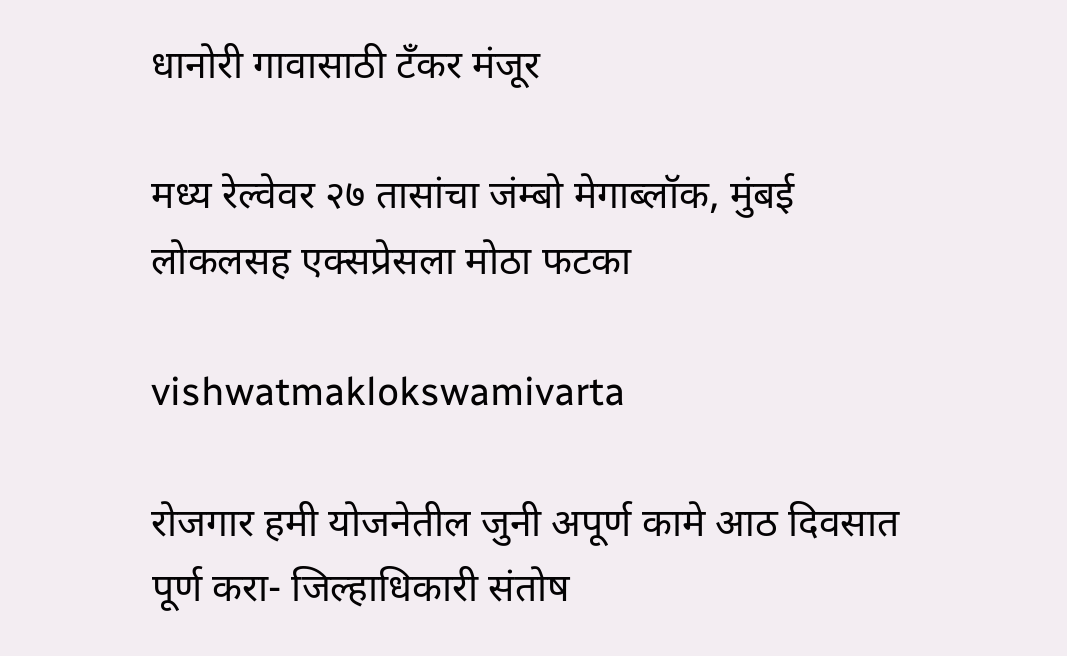धानोरी गावासाठी टँकर मंजूर

मध्य रेल्वेवर २७ तासांचा जंम्बो मेगाब्लॉक, मुंबई लोकलसह एक्सप्रेसला मोठा फटका

vishwatmaklokswamivarta

रोजगार हमी योजनेतील जुनी अपूर्ण कामे आठ दिवसात पूर्ण करा- जिल्हाधिकारी संतोष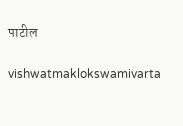पाटील

vishwatmaklokswamivarta